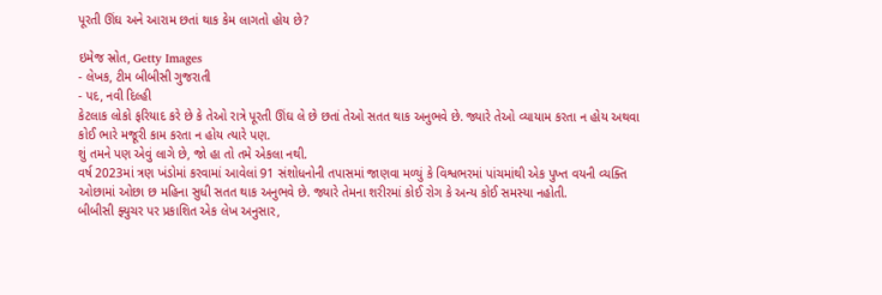પૂરતી ઊંઘ અને આરામ છતાં થાક કેમ લાગતો હોય છે?

ઇમેજ સ્રોત, Getty Images
- લેખક, ટીમ બીબીસી ગુજરાતી
- પદ, નવી દિલ્હી
કેટલાક લોકો ફરિયાદ કરે છે કે તેઓ રાત્રે પૂરતી ઊંઘ લે છે છતાં તેઓ સતત થાક અનુભવે છે. જ્યારે તેઓ વ્યાયામ કરતા ન હોય અથવા કોઈ ભારે મજૂરી કામ કરતા ન હોય ત્યારે પણ.
શું તમને પણ એવું લાગે છે, જો હા તો તમે એકલા નથી.
વર્ષ 2023માં ત્રણ ખંડોમાં કરવામાં આવેલાં 91 સંશોધનોની તપાસમાં જાણવા મળ્યું કે વિશ્વભરમાં પાંચમાંથી એક પુખ્ત વયની વ્યક્તિ ઓછામાં ઓછા છ મહિના સુધી સતત થાક અનુભવે છે. જ્યારે તેમના શરીરમાં કોઈ રોગ કે અન્ય કોઈ સમસ્યા નહોતી.
બીબીસી ફ્યુચર પર પ્રકાશિત એક લેખ અનુસાર,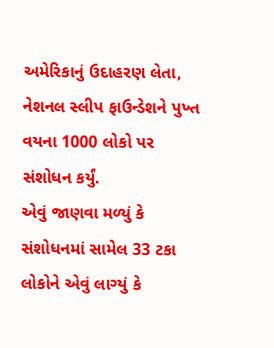અમેરિકાનું ઉદાહરણ લેતા, નેશનલ સ્લીપ ફાઉન્ડેશને પુખ્ત વયના 1000 લોકો પર સંશોધન કર્યું.
એવું જાણવા મળ્યું કે સંશોધનમાં સામેલ 33 ટકા લોકોને એવું લાગ્યું કે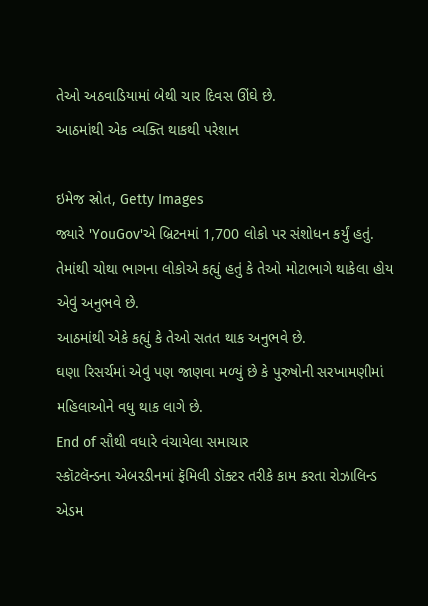તેઓ અઠવાડિયામાં બેથી ચાર દિવસ ઊંઘે છે.
આઠમાંથી એક વ્યક્તિ થાકથી પરેશાન

ઇમેજ સ્રોત, Getty Images
જ્યારે 'YouGov'એ બ્રિટનમાં 1,700 લોકો પર સંશોધન કર્યું હતું. તેમાંથી ચોથા ભાગના લોકોએ કહ્યું હતું કે તેઓ મોટાભાગે થાકેલા હોય એવું અનુભવે છે.
આઠમાંથી એકે કહ્યું કે તેઓ સતત થાક અનુભવે છે.
ઘણા રિસર્ચમાં એવું પણ જાણવા મળ્યું છે કે પુરુષોની સરખામણીમાં મહિલાઓને વધુ થાક લાગે છે.
End of સૌથી વધારે વંચાયેલા સમાચાર
સ્કૉટલૅન્ડના એબરડીનમાં ફૅમિલી ડૉક્ટર તરીકે કામ કરતા રોઝાલિન્ડ એડમ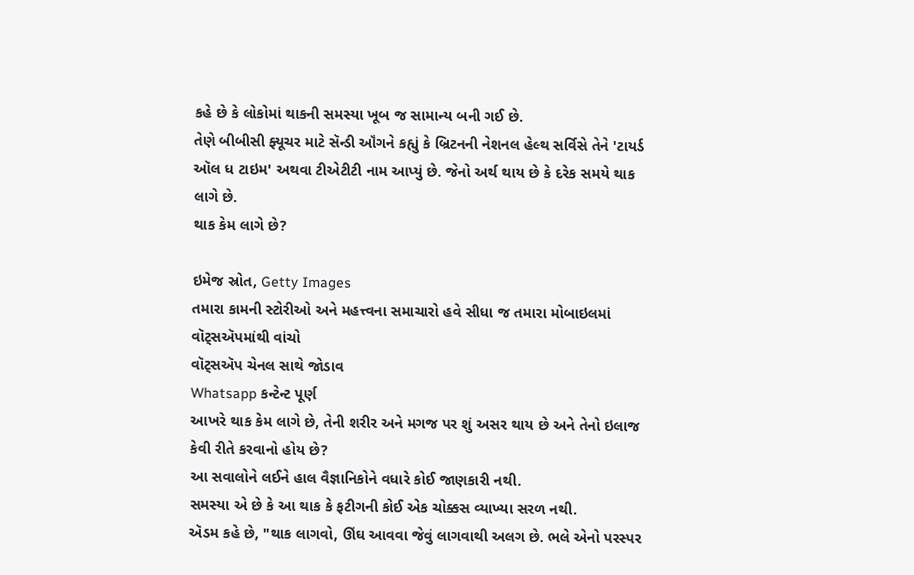કહે છે કે લોકોમાં થાકની સમસ્યા ખૂબ જ સામાન્ય બની ગઈ છે.
તેણે બીબીસી ફ્યૂચર માટે સૅન્ડી ઑંગને કહ્યું કે બ્રિટનની નેશનલ હેલ્થ સર્વિસે તેને 'ટાયર્ડ ઑલ ધ ટાઇમ' અથવા ટીએટીટી નામ આપ્યું છે. જેનો અર્થ થાય છે કે દરેક સમયે થાક લાગે છે.
થાક કેમ લાગે છે?

ઇમેજ સ્રોત, Getty Images
તમારા કામની સ્ટોરીઓ અને મહત્ત્વના સમાચારો હવે સીધા જ તમારા મોબાઇલમાં વૉટ્સઍપમાંથી વાંચો
વૉટ્સઍપ ચેનલ સાથે જોડાવ
Whatsapp કન્ટેન્ટ પૂર્ણ
આખરે થાક કેમ લાગે છે, તેની શરીર અને મગજ પર શું અસર થાય છે અને તેનો ઇલાજ કેવી રીતે કરવાનો હોય છે?
આ સવાલોને લઈને હાલ વૈજ્ઞાનિકોને વધારે કોઈ જાણકારી નથી.
સમસ્યા એ છે કે આ થાક કે ફટીગની કોઈ એક ચોક્કસ વ્યાખ્યા સરળ નથી.
ઍડમ કહે છે, "થાક લાગવો, ઊંઘ આવવા જેવું લાગવાથી અલગ છે. ભલે એનો પરસ્પર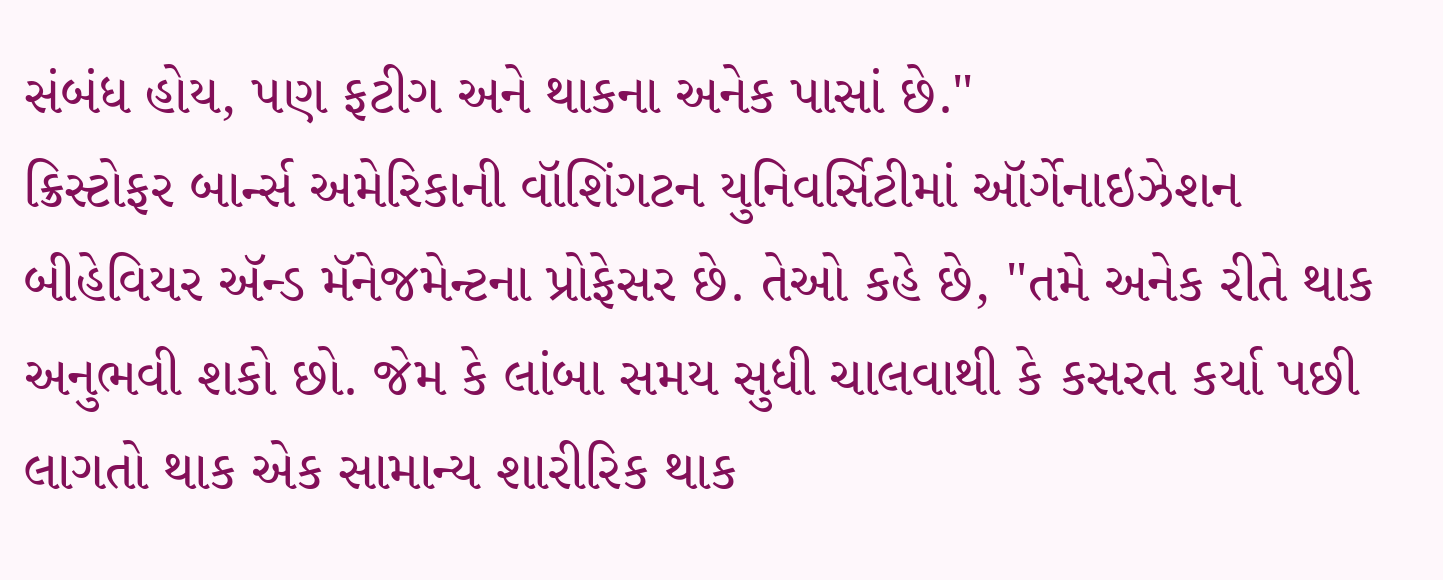સંબંધ હોય, પણ ફટીગ અને થાકના અનેક પાસાં છે."
ક્રિસ્ટોફર બાર્ન્સ અમેરિકાની વૉશિંગટન યુનિવર્સિટીમાં ઑર્ગેનાઇઝેશન બીહેવિયર ઍન્ડ મૅનેજમેન્ટના પ્રોફેસર છે. તેઓ કહે છે, "તમે અનેક રીતે થાક અનુભવી શકો છો. જેમ કે લાંબા સમય સુધી ચાલવાથી કે કસરત કર્યા પછી લાગતો થાક એક સામાન્ય શારીરિક થાક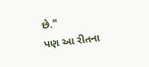છે."
પણ આ રીતના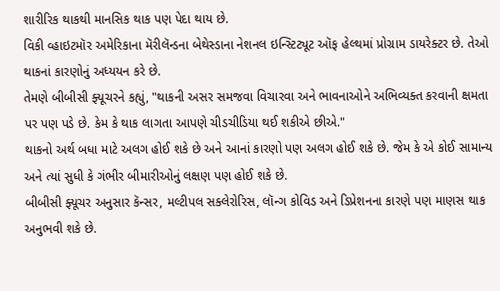શારીરિક થાકથી માનસિક થાક પણ પેદા થાય છે.
વિકી વ્હાઇટમૉર અમેરિકાના મૅરીલૅન્ડના બેથેસ્ડાના નેશનલ ઇન્સ્ટિટ્યૂટ ઑફ હેલ્થમાં પ્રોગ્રામ ડાયરેક્ટર છે. તેઓ થાકનાં કારણોનું અધ્યયન કરે છે.
તેમણે બીબીસી ફ્યૂચરને કહ્યું, "થાકની અસર સમજવા વિચારવા અને ભાવનાઓને અભિવ્યક્ત કરવાની ક્ષમતા પર પણ પડે છે. કેમ કે થાક લાગતા આપણે ચીડચીડિયા થઈ શકીએ છીએ."
થાકનો અર્થ બધા માટે અલગ હોઈ શકે છે અને આનાં કારણો પણ અલગ હોઈ શકે છે. જેમ કે એ કોઈ સામાન્ય અને ત્યાં સુધી કે ગંભીર બીમારીઓનું લક્ષણ પણ હોઈ શકે છે.
બીબીસી ફ્યૂચર અનુસાર કૅન્સર, મલ્ટીપલ સક્લેરોરિસ, લૉન્ગ કોવિડ અને ડિપ્રેશનના કારણે પણ માણસ થાક અનુભવી શકે છે.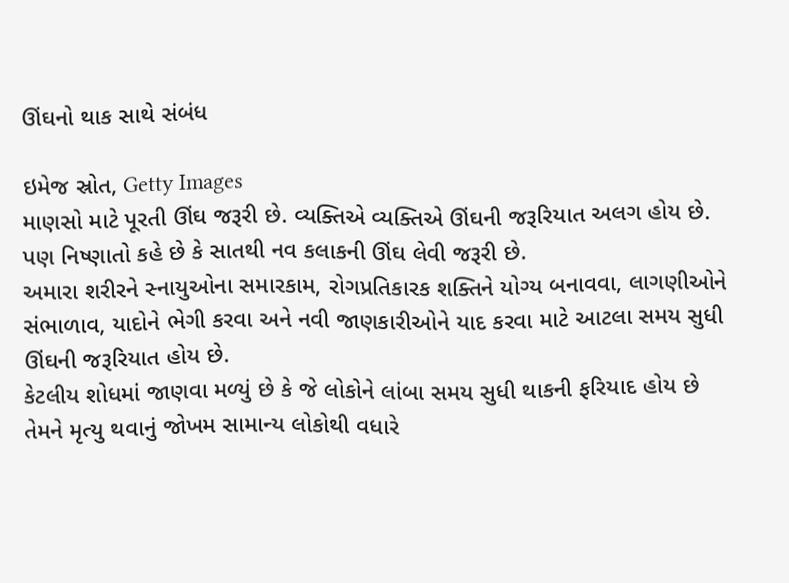ઊંઘનો થાક સાથે સંબંધ

ઇમેજ સ્રોત, Getty Images
માણસો માટે પૂરતી ઊંઘ જરૂરી છે. વ્યક્તિએ વ્યક્તિએ ઊંઘની જરૂરિયાત અલગ હોય છે. પણ નિષ્ણાતો કહે છે કે સાતથી નવ કલાકની ઊંઘ લેવી જરૂરી છે.
અમારા શરીરને સ્નાયુઓના સમારકામ, રોગપ્રતિકારક શક્તિને યોગ્ય બનાવવા, લાગણીઓને સંભાળાવ, યાદોને ભેગી કરવા અને નવી જાણકારીઓને યાદ કરવા માટે આટલા સમય સુધી ઊંઘની જરૂરિયાત હોય છે.
કેટલીય શોધમાં જાણવા મળ્યું છે કે જે લોકોને લાંબા સમય સુધી થાકની ફરિયાદ હોય છે તેમને મૃત્યુ થવાનું જોખમ સામાન્ય લોકોથી વધારે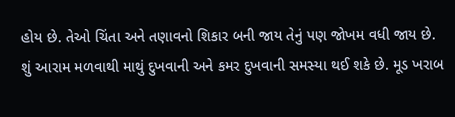હોય છે. તેઓ ચિંતા અને તણાવનો શિકાર બની જાય તેનું પણ જોખમ વધી જાય છે.
શું આરામ મળવાથી માથું દુખવાની અને કમર દુખવાની સમસ્યા થઈ શકે છે. મૂડ ખરાબ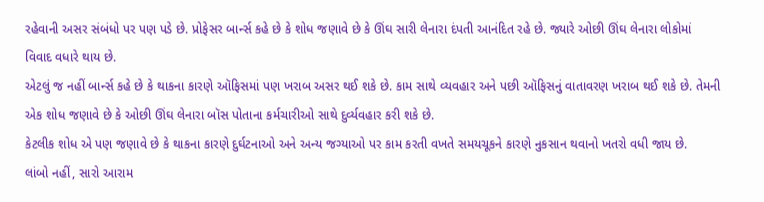રહેવાની અસર સંબંધો પર પણ પડે છે. પ્રોફેસર બાર્ન્સ કહે છે કે શોધ જણાવે છે કે ઊંઘ સારી લેનારા દંપતી આનંદિત રહે છે. જ્યારે ઓછી ઊંઘ લેનારા લોકોમાં વિવાદ વધારે થાય છે.
એટલું જ નહીં બાર્ન્સ કહે છે કે થાકના કારણે ઑફિસમાં પણ ખરાબ અસર થઈ શકે છે. કામ સાથે વ્યવહાર અને પછી ઑફિસનું વાતાવરણ ખરાબ થઈ શકે છે. તેમની એક શોધ જણાવે છે કે ઓછી ઊંઘ લેનારા બૉસ પોતાના કર્મચારીઓ સાથે દુર્વ્યવહાર કરી શકે છે.
કેટલીક શોધ એ પણ જણાવે છે કે થાકના કારણે દુર્ઘટનાઓ અને અન્ય જગ્યાઓ પર કામ કરતી વખતે સમયચૂકને કારણે નુકસાન થવાનો ખતરો વધી જાય છે.
લાંબો નહીં, સારો આરામ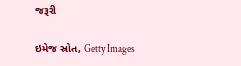જરૂરી

ઇમેજ સ્રોત, Getty Images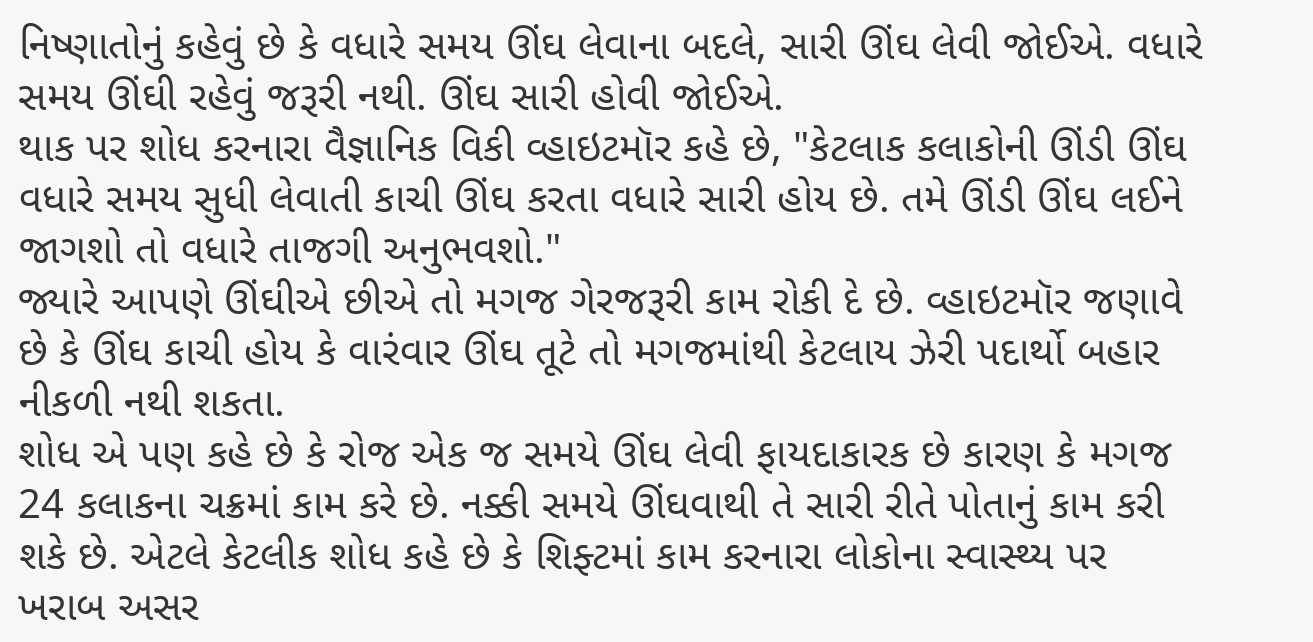નિષ્ણાતોનું કહેવું છે કે વધારે સમય ઊંઘ લેવાના બદલે, સારી ઊંઘ લેવી જોઈએ. વધારે સમય ઊંઘી રહેવું જરૂરી નથી. ઊંઘ સારી હોવી જોઈએ.
થાક પર શોધ કરનારા વૈજ્ઞાનિક વિકી વ્હાઇટમૉર કહે છે, "કેટલાક કલાકોની ઊંડી ઊંઘ વધારે સમય સુધી લેવાતી કાચી ઊંઘ કરતા વધારે સારી હોય છે. તમે ઊંડી ઊંઘ લઈને જાગશો તો વધારે તાજગી અનુભવશો."
જ્યારે આપણે ઊંઘીએ છીએ તો મગજ ગેરજરૂરી કામ રોકી દે છે. વ્હાઇટમૉર જણાવે છે કે ઊંઘ કાચી હોય કે વારંવાર ઊંઘ તૂટે તો મગજમાંથી કેટલાય ઝેરી પદાર્થો બહાર નીકળી નથી શકતા.
શોધ એ પણ કહે છે કે રોજ એક જ સમયે ઊંઘ લેવી ફાયદાકારક છે કારણ કે મગજ 24 કલાકના ચક્રમાં કામ કરે છે. નક્કી સમયે ઊંઘવાથી તે સારી રીતે પોતાનું કામ કરી શકે છે. એટલે કેટલીક શોધ કહે છે કે શિફ્ટમાં કામ કરનારા લોકોના સ્વાસ્થ્ય પર ખરાબ અસર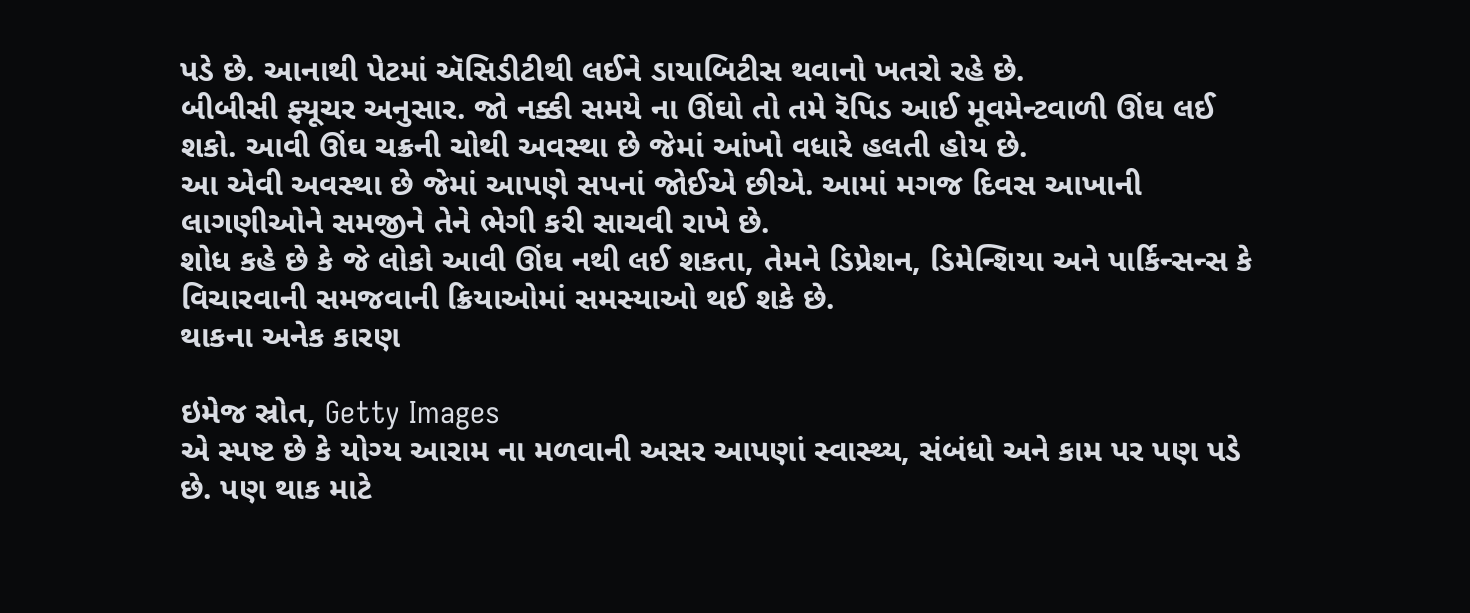પડે છે. આનાથી પેટમાં ઍસિડીટીથી લઈને ડાયાબિટીસ થવાનો ખતરો રહે છે.
બીબીસી ફ્યૂચર અનુસાર. જો નક્કી સમયે ના ઊંઘો તો તમે રૅપિડ આઈ મૂવમેન્ટવાળી ઊંઘ લઈ શકો. આવી ઊંઘ ચક્રની ચોથી અવસ્થા છે જેમાં આંખો વધારે હલતી હોય છે.
આ એવી અવસ્થા છે જેમાં આપણે સપનાં જોઈએ છીએ. આમાં મગજ દિવસ આખાની લાગણીઓને સમજીને તેને ભેગી કરી સાચવી રાખે છે.
શોધ કહે છે કે જે લોકો આવી ઊંઘ નથી લઈ શકતા, તેમને ડિપ્રેશન, ડિમેન્શિયા અને પાર્કિન્સન્સ કે વિચારવાની સમજવાની ક્રિયાઓમાં સમસ્યાઓ થઈ શકે છે.
થાકના અનેક કારણ

ઇમેજ સ્રોત, Getty Images
એ સ્પષ્ટ છે કે યોગ્ય આરામ ના મળવાની અસર આપણાં સ્વાસ્થ્ય, સંબંધો અને કામ પર પણ પડે છે. પણ થાક માટે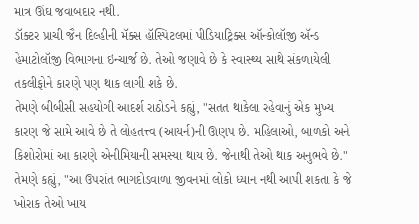માત્ર ઊંઘ જવાબદાર નથી.
ડૉક્ટર પ્રાચી જૈન દિલ્હીની મૅક્સ હૉસ્પિટલમાં પીડિયાટ્રિક્સ ઑન્કોલૉજી ઍન્ડ હેમાટોલૉજી વિભાગના ઇન્ચાર્જ છે. તેઓ જણાવે છે કે સ્વાસ્થ્ય સાથે સંકળાયેલી તકલીફોને કારણે પણ થાક લાગી શકે છે.
તેમણે બીબીસી સહયોગી આદર્શ રાઠોડને કહ્યું, "સતત થાકેલા રહેવાનું એક મુખ્ય કારણ જે સામે આવે છે તે લોહતત્ત્વ (આયર્ન)ની ઊણપ છે. મહિલાઓ, બાળકો અને કિશોરોમાં આ કારણે એનીમિયાની સમસ્યા થાય છે. જેનાથી તેઓ થાક અનુભવે છે."
તેમણે કહ્યું, "આ ઉપરાંત ભાગદોડવાળા જીવનમાં લોકો ધ્યાન નથી આપી શકતા કે જે ખોરાક તેઓ ખાય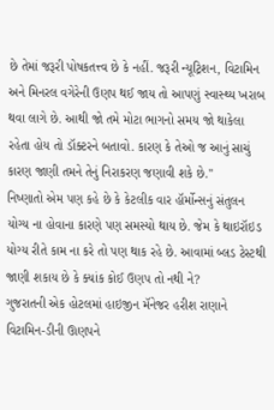છે તેમાં જરૂરી પોષકતત્ત્વ છે કે નહીં. જરૂરી ન્યૂટ્રિશન, વિટામિન અને મિનરલ વગેરેની ઉણપ થઈ જાય તો આપણું સ્વાસ્થ્ય ખરાબ થવા લાગે છે. આથી જો તમે મોટા ભાગનો સમય જો થાકેલા રહેતા હોય તો ડૉક્ટરને બતાવો. કારણ કે તેઓ જ આનું સાચું કારણ જાણી તમને તેનું નિરાકરણ જણાવી શકે છે."
નિષ્ણાતો એમ પણ કહે છે કે કેટલીક વાર હૉર્મોન્સનું સંતુલન યોગ્ય ના હોવાના કારણે પણ સમસ્યો થાય છે. જેમ કે થાઇરૉઇડ યોગ્ય રીતે કામ ના કરે તો પણ થાક રહે છે. આવામાં બ્લડ ટેસ્ટથી જાણી શકાય છે કે ક્યાંક કોઈ ઉણપ તો નથી ને?
ગુજરાતની એક હોટલમાં હાઇજીન મૅનેજર હરીશ રાણાને વિટામિન-ડીની ઊણપને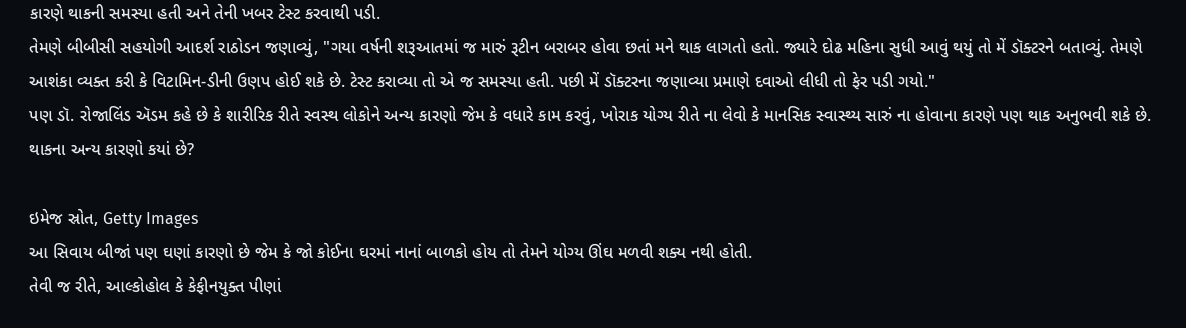કારણે થાકની સમસ્યા હતી અને તેની ખબર ટેસ્ટ કરવાથી પડી.
તેમણે બીબીસી સહયોગી આદર્શ રાઠોડન જણાવ્યું, "ગયા વર્ષની શરૂઆતમાં જ મારું રૂટીન બરાબર હોવા છતાં મને થાક લાગતો હતો. જ્યારે દોઢ મહિના સુધી આવું થયું તો મેં ડૉક્ટરને બતાવ્યું. તેમણે આશંકા વ્યક્ત કરી કે વિટામિન-ડીની ઉણપ હોઈ શકે છે. ટેસ્ટ કરાવ્યા તો એ જ સમસ્યા હતી. પછી મેં ડૉક્ટરના જણાવ્યા પ્રમાણે દવાઓ લીધી તો ફેર પડી ગયો."
પણ ડૉ. રોજાલિંડ ઍડમ કહે છે કે શારીરિક રીતે સ્વસ્થ લોકોને અન્ય કારણો જેમ કે વધારે કામ કરવું, ખોરાક યોગ્ય રીતે ના લેવો કે માનસિક સ્વાસ્થ્ય સારું ના હોવાના કારણે પણ થાક અનુભવી શકે છે.
થાકના અન્ય કારણો કયાં છે?

ઇમેજ સ્રોત, Getty Images
આ સિવાય બીજાં પણ ઘણાં કારણો છે જેમ કે જો કોઈના ઘરમાં નાનાં બાળકો હોય તો તેમને યોગ્ય ઊંઘ મળવી શક્ય નથી હોતી.
તેવી જ રીતે, આલ્કોહોલ કે કેફીનયુક્ત પીણાં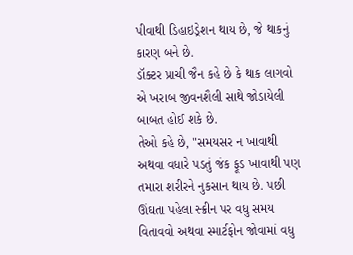પીવાથી ડિહાઇડ્રેશન થાય છે, જે થાકનું કારણ બને છે.
ડૉક્ટર પ્રાચી જૈન કહે છે કે થાક લાગવો એ ખરાબ જીવનશૈલી સાથે જોડાયેલી બાબત હોઈ શકે છે.
તેઓ કહે છે, "સમયસર ન ખાવાથી અથવા વધારે પડતું જંક ફૂડ ખાવાથી પણ તમારા શરીરને નુકસાન થાય છે. પછી ઊંઘતા પહેલા સ્ક્રીન પર વધુ સમય વિતાવવો અથવા સ્માર્ટફોન જોવામાં વધુ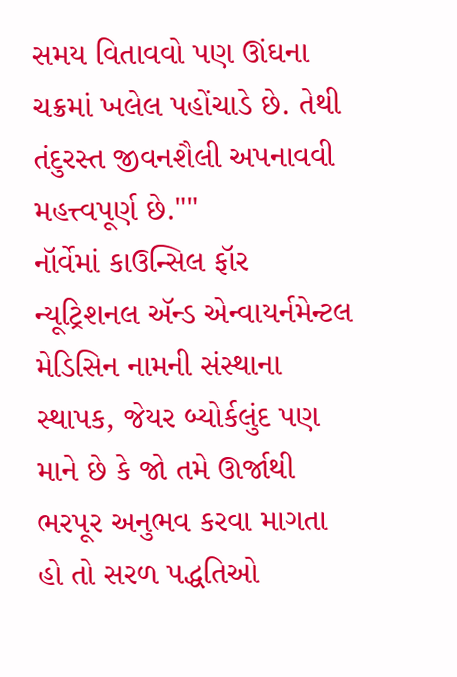સમય વિતાવવો પણ ઊંઘના ચક્રમાં ખલેલ પહોંચાડે છે. તેથી તંદુરસ્ત જીવનશૈલી અપનાવવી મહત્ત્વપૂર્ણ છે.""
નૉર્વેમાં કાઉન્સિલ ફૉર ન્યૂટ્રિશનલ ઍન્ડ એન્વાયર્નમેન્ટલ મેડિસિન નામની સંસ્થાના સ્થાપક, જેયર બ્યોર્કલુંદ પણ માને છે કે જો તમે ઊર્જાથી ભરપૂર અનુભવ કરવા માગતા હો તો સરળ પદ્ધતિઓ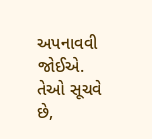અપનાવવી જોઈએ.
તેઓ સૂચવે છે,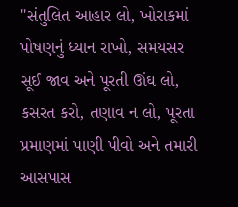"સંતુલિત આહાર લો, ખોરાકમાં પોષણનું ધ્યાન રાખો, સમયસર સૂઈ જાવ અને પૂરતી ઊંઘ લો, કસરત કરો, તણાવ ન લો, પૂરતા પ્રમાણમાં પાણી પીવો અને તમારી આસપાસ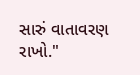સારું વાતાવરણ રાખો."